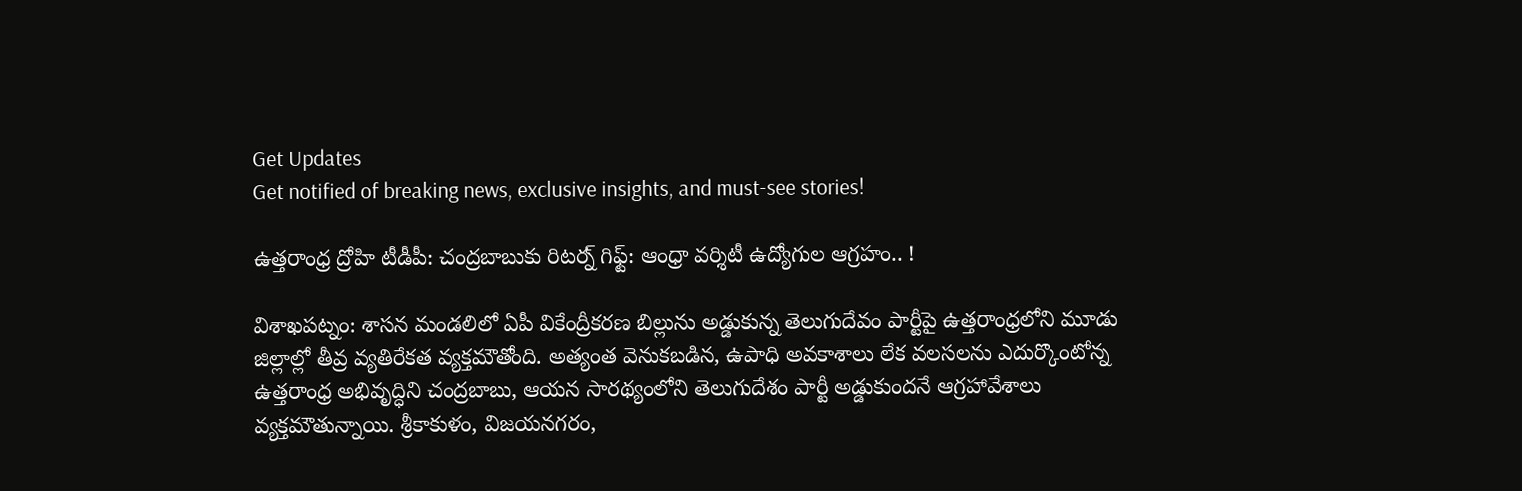Get Updates
Get notified of breaking news, exclusive insights, and must-see stories!

ఉత్తరాంధ్ర ద్రోహి టీడీపీ: చంద్రబాబుకు రిటర్న్ గిఫ్ట్: ఆంధ్రా వర్శిటీ ఉద్యోగుల ఆగ్రహం.. !

విశాఖపట్నం: శాసన మండలిలో ఏపీ వికేంద్రీకరణ బిల్లును అడ్డుకున్న తెలుగుదేవం పార్టీపై ఉత్తరాంధ్రలోని మూడు జిల్లాల్లో తీవ్ర వ్యతిరేకత వ్యక్తమౌతోంది. అత్యంత వెనుకబడిన, ఉపాధి అవకాశాలు లేక వలసలను ఎదుర్కొంటోన్న ఉత్తరాంధ్ర అభివృద్ధిని చంద్రబాబు, ఆయన సారథ్యంలోని తెలుగుదేశం పార్టీ అడ్డుకుందనే ఆగ్రహావేశాలు వ్యక్తమౌతున్నాయి. శ్రీకాకుళం, విజయనగరం,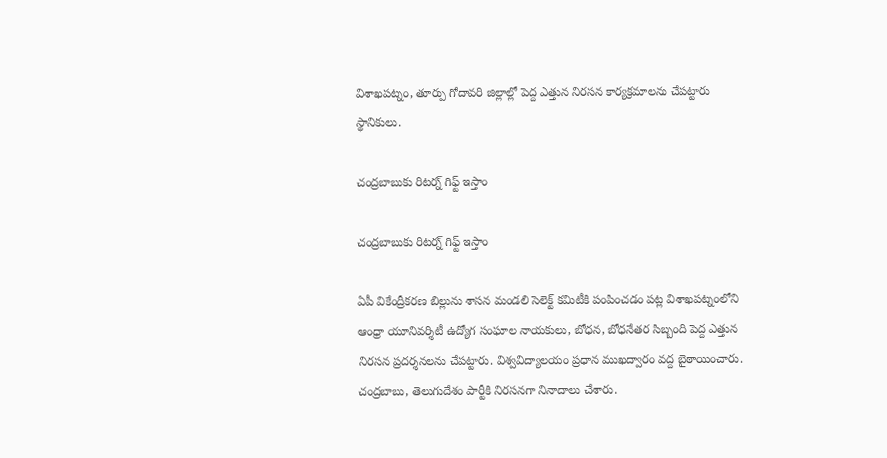విశాఖపట్నం, తూర్పు గోదావరి జిల్లాల్లో పెద్ద ఎత్తున నిరసన కార్యక్రమాలను చేపట్టారు స్థానికులు.

చంద్రబాబుకు రిటర్న్ గిఫ్ట్ ఇస్తాం

చంద్రబాబుకు రిటర్న్ గిఫ్ట్ ఇస్తాం

ఏపీ వికేంద్రీకరణ బిల్లును శాసన మండలి సెలెక్ట్ కమిటీకి పంపించడం పట్ల విశాఖపట్నంలోని ఆంధ్రా యూనివర్శిటీ ఉద్యోగ సంఘాల నాయకులు, బోధన, బోధనేతర సిబ్బంది పెద్ద ఎత్తున నిరసన ప్రదర్శనలను చేపట్టారు. విశ్వవిద్యాలయం ప్రధాన ముఖద్వారం వద్ద బైఠాయించారు. చంద్రబాబు, తెలుగుదేశం పార్టీకి నిరసనగా నినాదాలు చేశారు.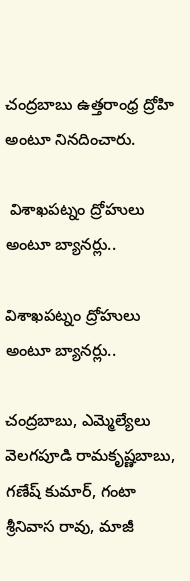చంద్రబాబు ఉత్తరాంధ్ర ద్రోహి అంటూ నినదించారు.

 విశాఖపట్నం ద్రోహులు అంటూ బ్యానర్లు..

విశాఖపట్నం ద్రోహులు అంటూ బ్యానర్లు..

చంద్రబాబు, ఎమ్మెల్యేలు వెలగపూడి రామకృష్ణబాబు, గణేష్ కుమార్, గంటా శ్రీనివాస రావు, మాజీ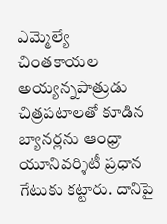ఎమ్మెల్యే చింతకాయల అయ్యన్నపాత్రుడు చిత్రపటాలతో కూడిన బ్యానర్లను ఆంధ్రా యూనివర్శిటీ ప్రధాన గేటుకు కట్టారు. దానిపై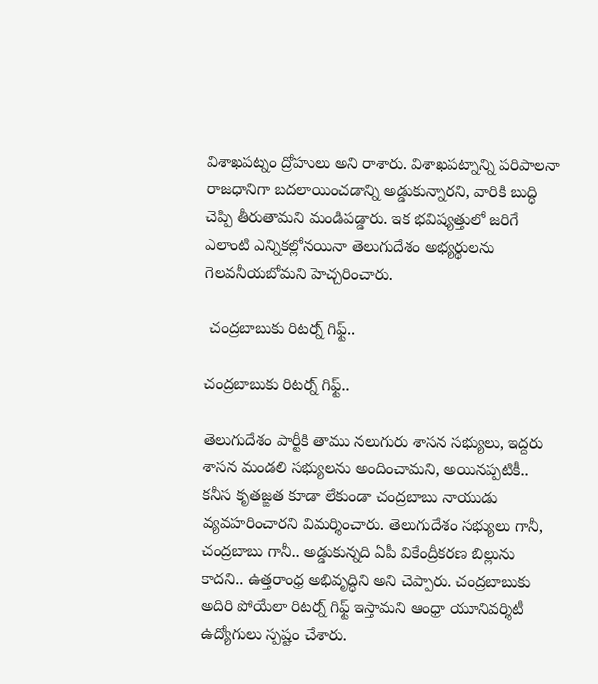విశాఖపట్నం ద్రోహులు అని రాశారు. విశాఖపట్నాన్ని పరిపాలనా రాజధానిగా బదలాయించడాన్ని అడ్డుకున్నారని, వారికి బుద్ధి చెప్పి తీరుతామని మండిపడ్డారు. ఇక భవిష్యత్తులో జరిగే ఎలాంటి ఎన్నికల్లోనయినా తెలుగుదేశం అభ్యర్థులను గెలవనీయబోమని హెచ్చరించారు.

 చంద్రబాబుకు రిటర్న్ గిఫ్ట్..

చంద్రబాబుకు రిటర్న్ గిఫ్ట్..

తెలుగుదేశం పార్టీకి తాము నలుగురు శాసన సభ్యులు, ఇద్దరు శాసన మండలి సభ్యులను అందించామని, అయినప్పటికీ.. కనీస కృతజ్ఙత కూడా లేకుండా చంద్రబాబు నాయుడు వ్యవహరించారని విమర్శించారు. తెలుగుదేశం సభ్యులు గానీ, చంద్రబాబు గానీ.. అడ్డుకున్నది ఏపీ వికేంద్రీకరణ బిల్లును కాదని.. ఉత్తరాంధ్ర అభివృద్ధిని అని చెప్పారు. చంద్రబాబుకు అదిరి పోయేలా రిటర్న్ గిఫ్ట్ ఇస్తామని ఆంధ్రా యూనివర్శిటీ ఉద్యోగులు స్పష్టం చేశారు.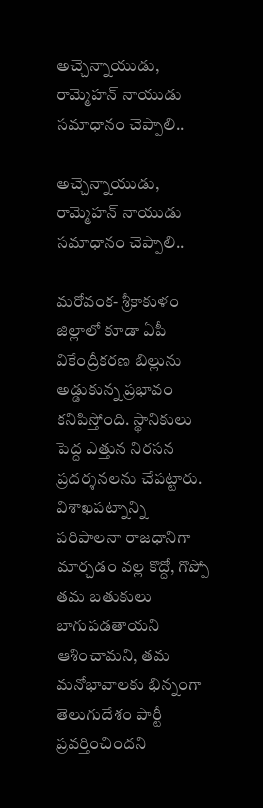అచ్చెన్నాయుడు, రామ్మెహన్ నాయుడు సమాధానం చెప్పాలి..

అచ్చెన్నాయుడు, రామ్మెహన్ నాయుడు సమాధానం చెప్పాలి..

మరోవంక- శ్రీకాకుళం జిల్లాలో కూడా ఏపీ వికేంద్రీకరణ బిల్లును అడ్డుకున్న ప్రభావం కనిపిస్తోంది. స్థానికులు పెద్ద ఎత్తున నిరసన ప్రదర్శనలను చేపట్టారు. విశాఖపట్నాన్ని పరిపాలనా రాజధానిగా మార్చడం వల్ల కొద్దో, గొప్పో తమ బతుకులు బాగుపడతాయని ఆశించామని, తమ మనోభావాలకు భిన్నంగా తెలుగుదేశం పార్టీ ప్రవర్తించిందని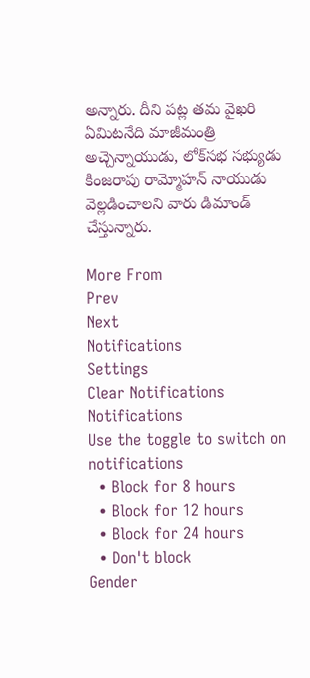అన్నారు. దీని పట్ల తమ వైఖరి ఏమిటనేది మాజీమంత్రి అచ్చెన్నాయుడు, లోక్‌సభ సభ్యుడు కింజరాపు రామ్మోహన్ నాయుడు వెల్లడించాలని వారు డిమాండ్ చేస్తున్నారు.

More From
Prev
Next
Notifications
Settings
Clear Notifications
Notifications
Use the toggle to switch on notifications
  • Block for 8 hours
  • Block for 12 hours
  • Block for 24 hours
  • Don't block
Gender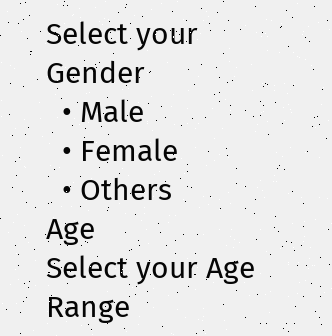Select your Gender
  • Male
  • Female
  • Others
Age
Select your Age Range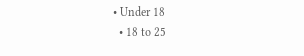• Under 18
  • 18 to 25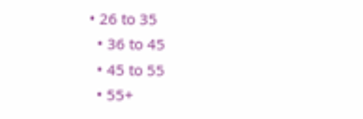• 26 to 35
  • 36 to 45
  • 45 to 55
  • 55+